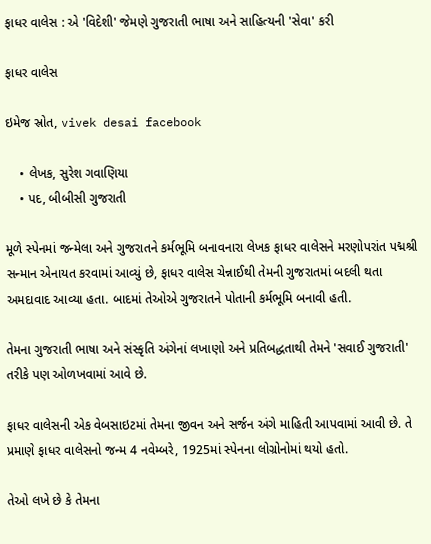ફાધર વાલેસ : એ 'વિદેશી' જેમણે ગુજરાતી ભાષા અને સાહિત્યની 'સેવા' કરી

ફાધર વાલેસ

ઇમેજ સ્રોત, vivek desai facebook

    • લેખક, સુરેશ ગવાણિયા
    • પદ, બીબીસી ગુજરાતી

મૂળે સ્પેનમાં જન્મેલા અને ગુજરાતને કર્મભૂમિ બનાવનારા લેખક ફાધર વાલેસને મરણોપરાંત પદ્મશ્રી સન્માન એનાયત કરવામાં આવ્યું છે, ફાધર વાલેસ ચેન્નાઈથી તેમની ગુજરાતમાં બદલી થતા અમદાવાદ આવ્યા હતા. બાદમાં તેઓએ ગુજરાતને પોતાની કર્મભૂમિ બનાવી હતી.

તેમના ગુજરાતી ભાષા અને સંસ્કૃતિ અંગેનાં લખાણો અને પ્રતિબદ્ધતાથી તેમને 'સવાઈ ગુજરાતી' તરીકે પણ ઓળખવામાં આવે છે.

ફાધર વાલેસની એક વેબસાઇટમાં તેમના જીવન અને સર્જન અંગે માહિતી આપવામાં આવી છે. તે પ્રમાણે ફાધર વાલેસનો જન્મ 4 નવેમ્બરે, 1925માં સ્પેનના લોગ્રોનોમાં થયો હતો.

તેઓ લખે છે કે તેમના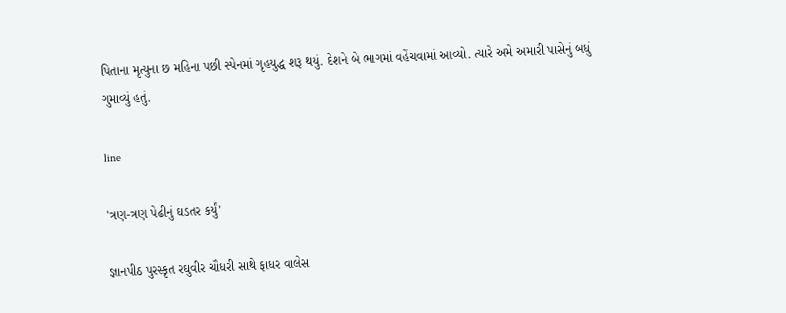પિતાના મૃત્યુના છ મહિના પછી સ્પેનમાં ગૃહયુદ્ધ શરૂ થયું. દેશને બે ભાગમાં વહેંચવામાં આવ્યો. ત્યારે અમે અમારી પાસેનું બધું ગુમાવ્યું હતું.

line

'ત્રણ-ત્રણ પેઢીનું ઘડતર કર્યું'

જ્ઞાનપીઠ પુરસ્કૃત રઘુવીર ચૌધરી સાથે ફાધર વાલેસ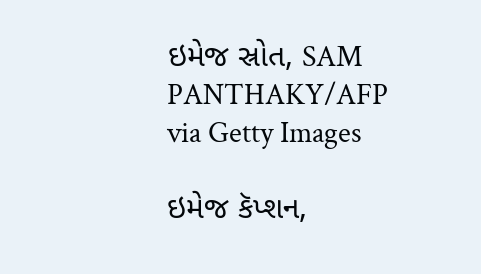ઇમેજ સ્રોત, SAM PANTHAKY/AFP via Getty Images

ઇમેજ કૅપ્શન,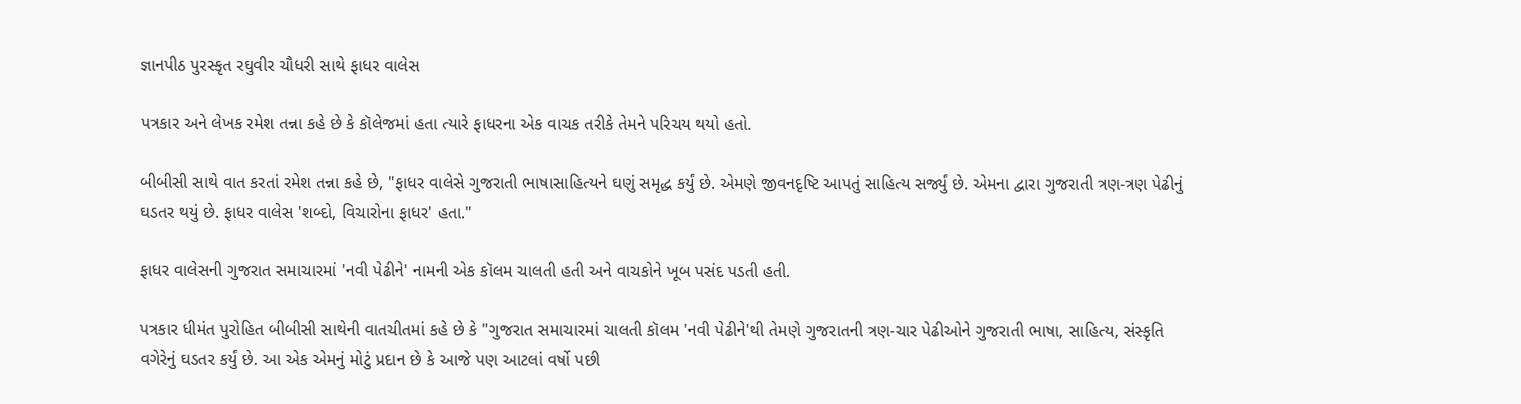જ્ઞાનપીઠ પુરસ્કૃત રઘુવીર ચૌધરી સાથે ફાધર વાલેસ

પત્રકાર અને લેખક રમેશ તન્ના કહે છે કે કૉલેજમાં હતા ત્યારે ફાધરના એક વાચક તરીકે તેમને પરિચય થયો હતો.

બીબીસી સાથે વાત કરતાં રમેશ તન્ના કહે છે, "ફાધર વાલેસે ગુજરાતી ભાષાસાહિત્યને ઘણું સમૃદ્ધ કર્યું છે. એમણે જીવનદૃષ્ટિ આપતું સાહિત્ય સર્જ્યું છે. એમના દ્વારા ગુજરાતી ત્રણ-ત્રણ પેઢીનું ઘડતર થયું છે. ફાધર વાલેસ 'શબ્દો, વિચારોના ફાધર' હતા."

ફાધર વાલેસની ગુજરાત સમાચારમાં 'નવી પેઢીને' નામની એક કૉલમ ચાલતી હતી અને વાચકોને ખૂબ પસંદ પડતી હતી.

પત્રકાર ધીમંત પુરોહિત બીબીસી સાથેની વાતચીતમાં કહે છે કે "ગુજરાત સમાચારમાં ચાલતી કૉલમ 'નવી પેઢીને'થી તેમણે ગુજરાતની ત્રણ-ચાર પેઢીઓને ગુજરાતી ભાષા, સાહિત્ય, સંસ્કૃતિ વગેરેનું ઘડતર કર્યું છે. આ એક એમનું મોટું પ્રદાન છે કે આજે પણ આટલાં વર્ષો પછી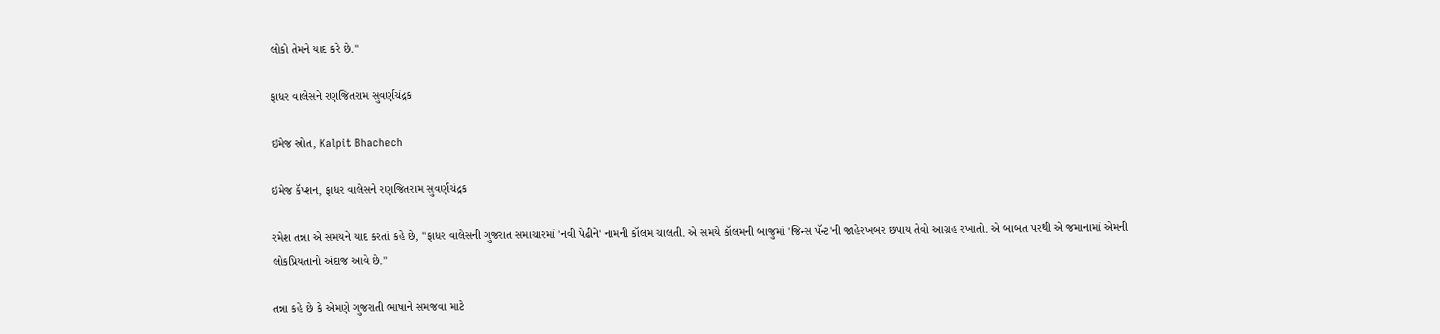લોકો તેમને યાદ કરે છે."

ફાધર વાલેસને રણજિતરામ સુવર્ણચંદ્રક

ઇમેજ સ્રોત, Kalpit Bhachech

ઇમેજ કૅપ્શન, ફાધર વાલેસને રણજિતરામ સુવર્ણચંદ્રક

રમેશ તન્ના એ સમયને યાદ કરતાં કહે છે, "ફાધર વાલેસની ગુજરાત સમાચારમાં 'નવી પેઢીને' નામની કૉલમ ચાલતી. એ સમયે કૉલમની બાજુમાં 'જિન્સ પૅન્ટ'ની જાહેરખબર છપાય તેવો આગ્રહ રખાતો. એ બાબત પરથી એ જમાનામાં એમની લોકપ્રિયતાનો અંદાજ આવે છે."

તન્ના કહે છે કે એમણે ગુજરાતી ભાષાને સમજવા માટે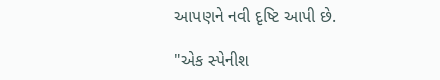આપણને નવી દૃષ્ટિ આપી છે.

"એક સ્પેનીશ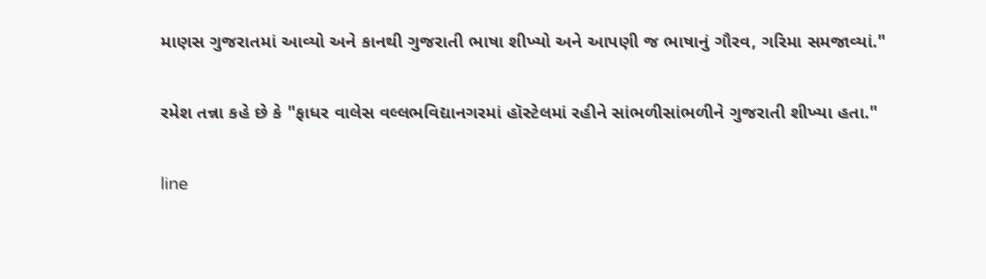માણસ ગુજરાતમાં આવ્યો અને કાનથી ગુજરાતી ભાષા શીખ્યો અને આપણી જ ભાષાનું ગૌરવ, ગરિમા સમજાવ્યાં."

રમેશ તન્ના કહે છે કે "ફાધર વાલેસ વલ્લભવિદ્યાનગરમાં હૉસ્ટેલમાં રહીને સાંભળીસાંભળીને ગુજરાતી શીખ્યા હતા."

line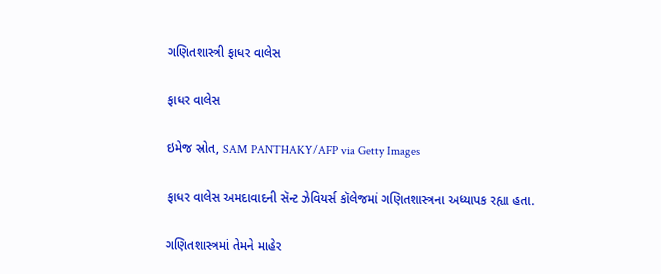ગણિતશાસ્ત્રી ફાધર વાલેસ

ફાધર વાલેસ

ઇમેજ સ્રોત, SAM PANTHAKY/AFP via Getty Images

ફાધર વાલેસ અમદાવાદની સૅન્ટ ઝેવિયર્સ કૉલેજમાં ગણિતશાસ્ત્રના અધ્યાપક રહ્યા હતા.

ગણિતશાસ્ત્રમાં તેમને માહેર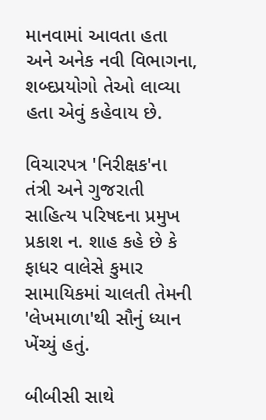માનવામાં આવતા હતા અને અનેક નવી વિભાગના, શબ્દપ્રયોગો તેઓ લાવ્યા હતા એવું કહેવાય છે.

વિચારપત્ર 'નિરીક્ષક'ના તંત્રી અને ગુજરાતી સાહિત્ય પરિષદના પ્રમુખ પ્રકાશ ન. શાહ કહે છે કે ફાધર વાલેસે કુમાર સામાયિકમાં ચાલતી તેમની 'લેખમાળા'થી સૌનું ધ્યાન ખેંચ્યું હતું.

બીબીસી સાથે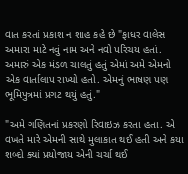વાત કરતાં પ્રકાશ ન શાહ કહે છે "ફાધર વાલેસ અમારા માટે નવું નામ અને નવો પરિચય હતાં. અમારું એક મંડળ ચાલતું હતું એમાં અમે એમનો એક વાર્તાલાપ રાખ્યો હતો. એમનું ભાષણ પણ ભૂમિપુત્રમાં પ્રગટ થયું હતું."

"અમે ગણિતનાં પ્રકરણો રિવાઇઝ કરતા હતા. એ વખતે મારે એમની સાથે મુલાકાત થઈ હતી અને કયા શબ્દો ક્યાં પ્રયોજાય એની ચર્ચા થઈ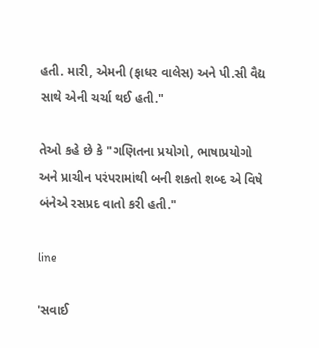હતી. મારી, એમની (ફાધર વાલેસ) અને પી.સી વૈદ્ય સાથે એની ચર્ચા થઈ હતી."

તેઓ કહે છે કે "ગણિતના પ્રયોગો, ભાષાપ્રયોગો અને પ્રાચીન પરંપરામાંથી બની શકતો શબ્દ એ વિષે બંનેએ રસપ્રદ વાતો કરી હતી."

line

'સવાઈ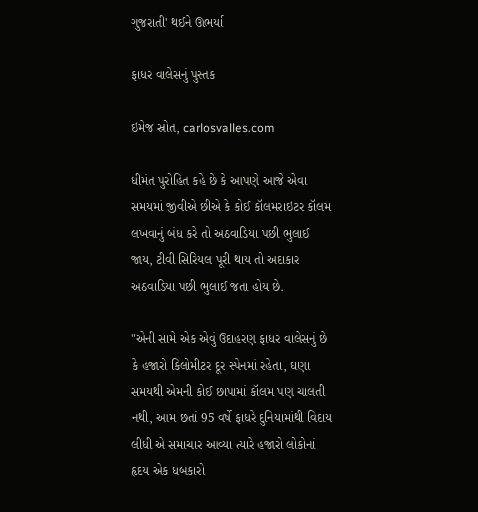ગુજરાતી' થઈને ઊભર્યા

ફાધર વાલેસનું પુસ્તક

ઇમેજ સ્રોત, carlosvalles.com

ધીમંત પુરોહિત કહે છે કે આપણે આજે એવા સમયમાં જીવીએ છીએ કે કોઈ કૉલમરાઇટર કૉલમ લખવાનું બંધ કરે તો અઠવાડિયા પછી ભુલાઈ જાય, ટીવી સિરિયલ પૂરી થાય તો અદાકાર અઠવાડિયા પછી ભુલાઈ જતા હોય છે.

"એની સામે એક એવું ઉદાહરણ ફાધર વાલેસનું છે કે હજારો કિલોમીટર દૂર સ્પેનમાં રહેતા, ઘણા સમયથી એમની કોઈ છાપામાં કૉલમ પણ ચાલતી નથી, આમ છતાં 95 વર્ષે ફાધરે દુનિયામાંથી વિદાય લીધી એ સમાચાર આવ્યા ત્યારે હજારો લોકોનાં હૃદય એક ધબકારો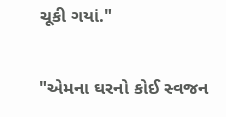ચૂકી ગયાં."

"એમના ઘરનો કોઈ સ્વજન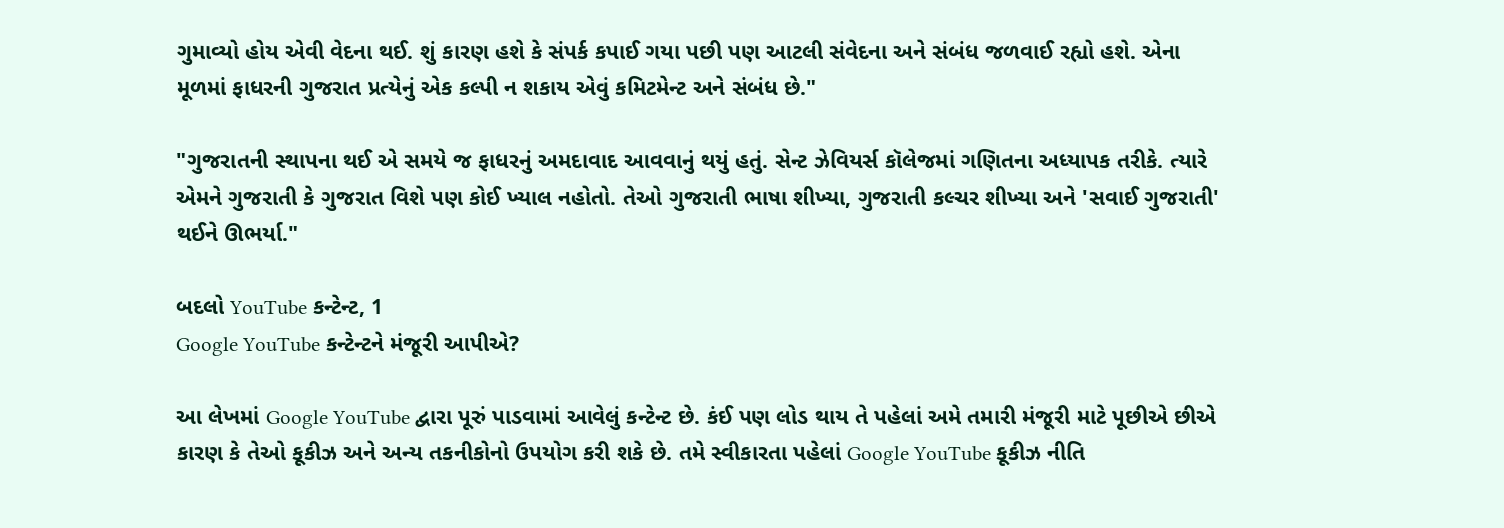ગુમાવ્યો હોય એવી વેદના થઈ. શું કારણ હશે કે સંપર્ક કપાઈ ગયા પછી પણ આટલી સંવેદના અને સંબંધ જળવાઈ રહ્યો હશે. એના મૂળમાં ફાધરની ગુજરાત પ્રત્યેનું એક કલ્પી ન શકાય એવું કમિટમેન્ટ અને સંબંધ છે."

"ગુજરાતની સ્થાપના થઈ એ સમયે જ ફાધરનું અમદાવાદ આવવાનું થયું હતું. સેન્ટ ઝેવિયર્સ કૉલેજમાં ગણિતના અધ્યાપક તરીકે. ત્યારે એમને ગુજરાતી કે ગુજરાત વિશે પણ કોઈ ખ્યાલ નહોતો. તેઓ ગુજરાતી ભાષા શીખ્યા, ગુજરાતી કલ્ચર શીખ્યા અને 'સવાઈ ગુજરાતી' થઈને ઊભર્યા."

બદલો YouTube કન્ટેન્ટ, 1
Google YouTube કન્ટેન્ટને મંજૂરી આપીએ?

આ લેખમાં Google YouTube દ્વારા પૂરું પાડવામાં આવેલું કન્ટેન્ટ છે. કંઈ પણ લોડ થાય તે પહેલાં અમે તમારી મંજૂરી માટે પૂછીએ છીએ કારણ કે તેઓ કૂકીઝ અને અન્ય તકનીકોનો ઉપયોગ કરી શકે છે. તમે સ્વીકારતા પહેલાં Google YouTube કૂકીઝ નીતિ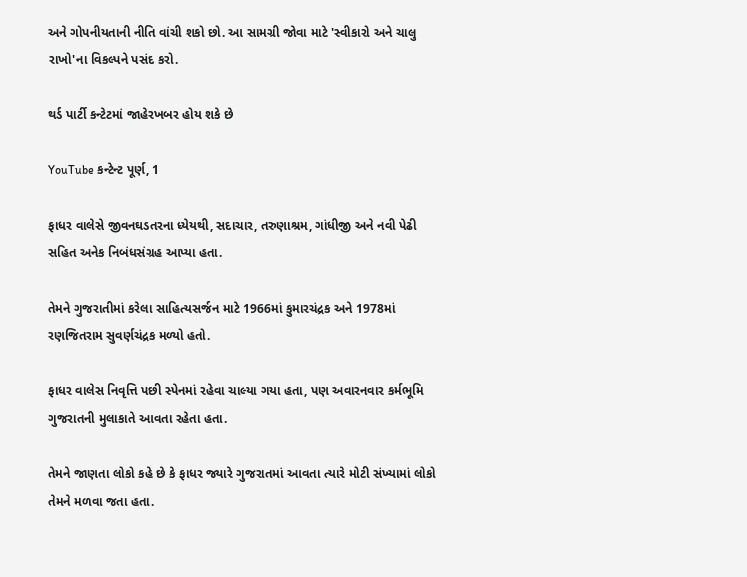અને ગોપનીયતાની નીતિ વાંચી શકો છો. આ સામગ્રી જોવા માટે 'સ્વીકારો અને ચાલુ રાખો'ના વિકલ્પને પસંદ કરો.

થર્ડ પાર્ટી કન્ટેટમાં જાહેરખબર હોય શકે છે

YouTube કન્ટેન્ટ પૂર્ણ, 1

ફાધર વાલેસે જીવનઘડતરના ધ્યેયથી, સદાચાર, તરુણાશ્રમ, ગાંધીજી અને નવી પેઢી સહિત અનેક નિબંધસંગ્રહ આપ્યા હતા.

તેમને ગુજરાતીમાં કરેલા સાહિત્યસર્જન માટે 1966માં કુમારચંદ્રક અને 1978માં રણજિતરામ સુવર્ણચંદ્રક મળ્યો હતો.

ફાધર વાલેસ નિવૃત્તિ પછી સ્પેનમાં રહેવા ચાલ્યા ગયા હતા, પણ અવારનવાર કર્મભૂમિ ગુજરાતની મુલાકાતે આવતા રહેતા હતા.

તેમને જાણતા લોકો કહે છે કે ફાધર જ્યારે ગુજરાતમાં આવતા ત્યારે મોટી સંખ્યામાં લોકો તેમને મળવા જતા હતા.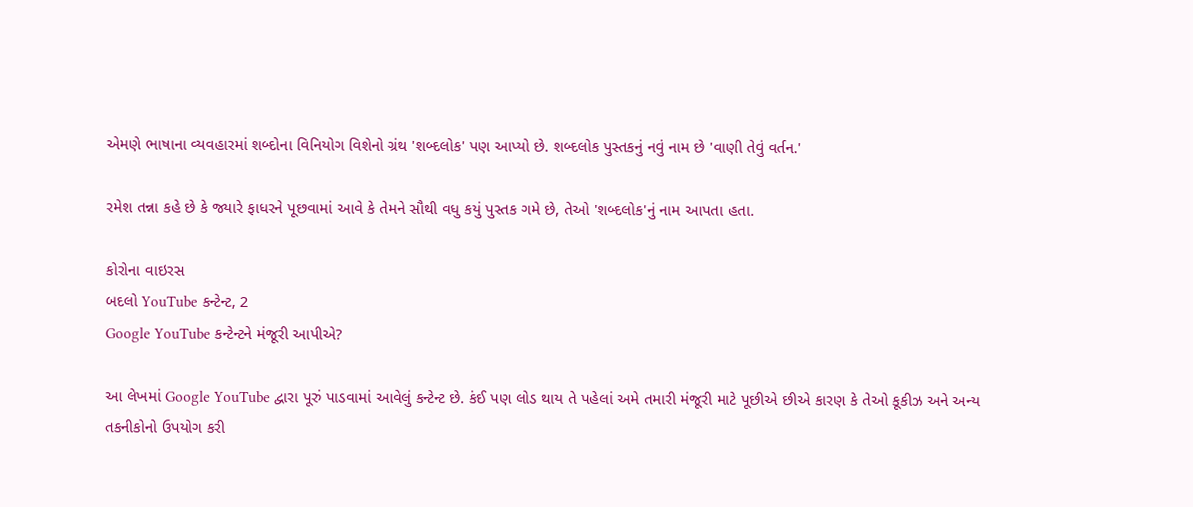એમણે ભાષાના વ્યવહારમાં શબ્દોના વિનિયોગ વિશેનો ગ્રંથ 'શબ્દલોક' પણ આપ્યો છે. શબ્દલોક પુસ્તકનું નવું નામ છે 'વાણી તેવું વર્તન.'

રમેશ તન્ના કહે છે કે જ્યારે ફાધરને પૂછવામાં આવે કે તેમને સૌથી વધુ કયું પુસ્તક ગમે છે, તેઓ 'શબ્દલોક'નું નામ આપતા હતા.

કોરોના વાઇરસ
બદલો YouTube કન્ટેન્ટ, 2
Google YouTube કન્ટેન્ટને મંજૂરી આપીએ?

આ લેખમાં Google YouTube દ્વારા પૂરું પાડવામાં આવેલું કન્ટેન્ટ છે. કંઈ પણ લોડ થાય તે પહેલાં અમે તમારી મંજૂરી માટે પૂછીએ છીએ કારણ કે તેઓ કૂકીઝ અને અન્ય તકનીકોનો ઉપયોગ કરી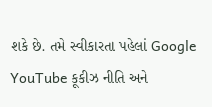શકે છે. તમે સ્વીકારતા પહેલાં Google YouTube કૂકીઝ નીતિ અને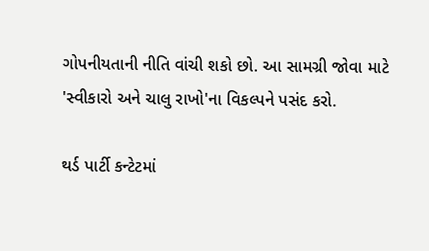ગોપનીયતાની નીતિ વાંચી શકો છો. આ સામગ્રી જોવા માટે 'સ્વીકારો અને ચાલુ રાખો'ના વિકલ્પને પસંદ કરો.

થર્ડ પાર્ટી કન્ટેટમાં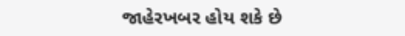જાહેરખબર હોય શકે છે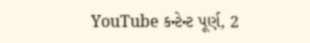YouTube કન્ટેન્ટ પૂર્ણ, 2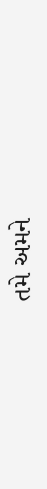તમે અમને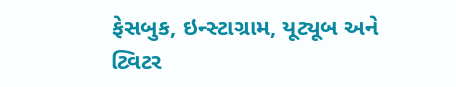ફેસબુક, ઇન્સ્ટાગ્રામ, યૂટ્યૂબ અને ટ્વિટર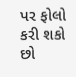પર ફોલો કરી શકો છો